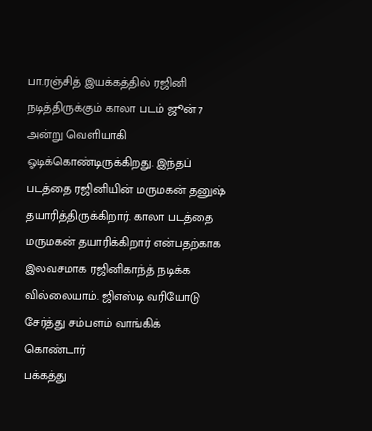பா.ரஞ்சித் இயக்கத்தில் ரஜினி நடித்திருக்கும் காலா படம் ஜூன் 7 அன்று வெளியாகி ஓடிக்கொண்டிருக்கிறது. இந்தப் படத்தை ரஜினியின் மருமகன் தனுஷ் தயாரித்திருக்கிறார். காலா படத்தை மருமகன் தயாரிக்கிறார் என்பதற்காக இலவசமாக ரஜினிகாந்த் நடிக்க வில்லையாம். ஜிஎஸ்டி வரியோடு சேர்த்து சம்பளம் வாங்கிக் கொண்டார்
பக்கத்து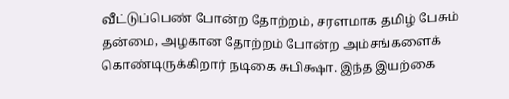வீட்டுப்பெண் போன்ற தோற்றம், சரளமாக தமிழ் பேசும் தன்மை, அழகான தோற்றம் போன்ற அம்சங்களைக் கொண்டிருக்கிறார் நடிகை சுபிக்ஷா. இந்த இயற்கை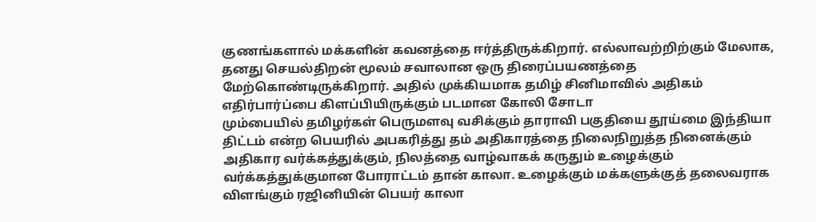குணங்களால் மக்களின் கவனத்தை ஈர்த்திருக்கிறார். எல்லாவற்றிற்கும் மேலாக, தனது செயல்திறன் மூலம் சவாலான ஒரு திரைப்பயணத்தை மேற்கொண்டிருக்கிறார். அதில் முக்கியமாக தமிழ் சினிமாவில் அதிகம் எதிர்பார்ப்பை கிளப்பியிருக்கும் படமான கோலி சோடா
மும்பையில் தமிழர்கள் பெருமளவு வசிக்கும் தாராவி பகுதியை தூய்மை இந்தியா திட்டம் என்ற பெயரில் அபகரித்து தம் அதிகாரத்தை நிலைநிறுத்த நினைக்கும் அதிகார வர்க்கத்துக்கும், நிலத்தை வாழ்வாகக் கருதும் உழைக்கும் வர்க்கத்துக்குமான போராட்டம் தான் காலா. உழைக்கும் மக்களுக்குத் தலைவராக விளங்கும் ரஜினியின் பெயர் காலா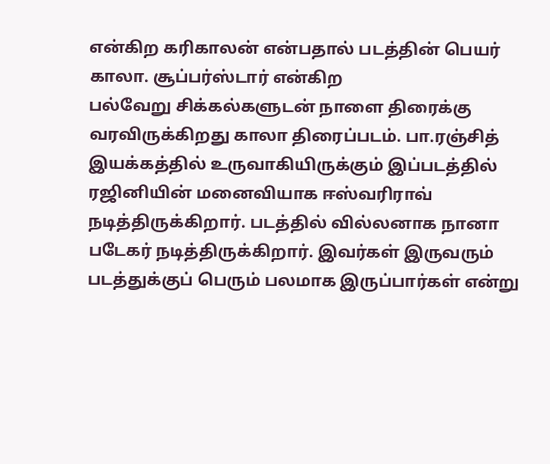என்கிற கரிகாலன் என்பதால் படத்தின் பெயர் காலா. சூப்பர்ஸ்டார் என்கிற
பல்வேறு சிக்கல்களுடன் நாளை திரைக்கு வரவிருக்கிறது காலா திரைப்படம். பா.ரஞ்சித் இயக்கத்தில் உருவாகியிருக்கும் இப்படத்தில் ரஜினியின் மனைவியாக ஈஸ்வரிராவ் நடித்திருக்கிறார். படத்தில் வில்லனாக நானா படேகர் நடித்திருக்கிறார். இவர்கள் இருவரும் படத்துக்குப் பெரும் பலமாக இருப்பார்கள் என்று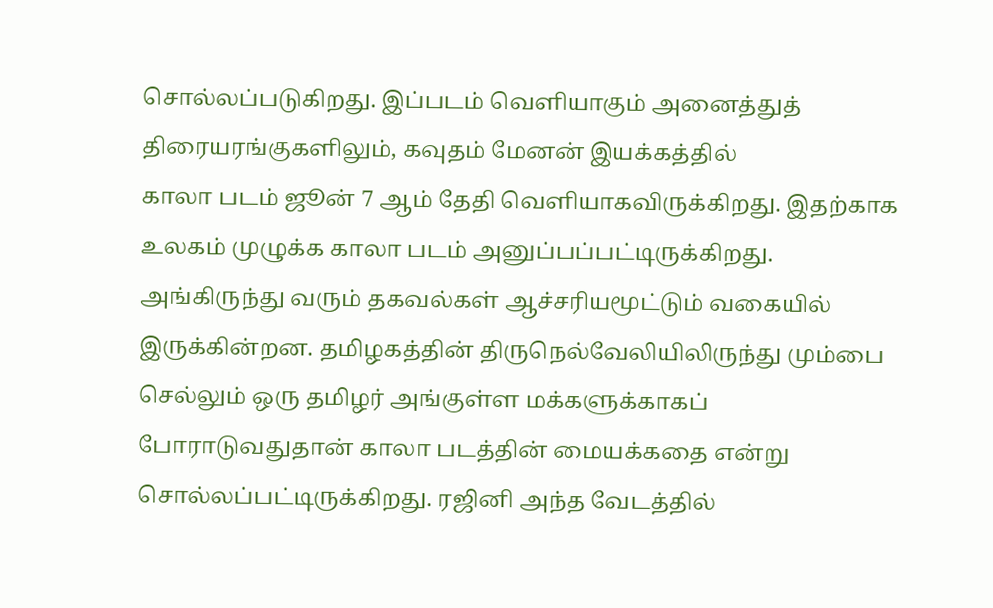சொல்லப்படுகிறது. இப்படம் வெளியாகும் அனைத்துத் திரையரங்குகளிலும், கவுதம் மேனன் இயக்கத்தில்
காலா படம் ஜூன் 7 ஆம் தேதி வெளியாகவிருக்கிறது. இதற்காக உலகம் முழுக்க காலா படம் அனுப்பப்பட்டிருக்கிறது. அங்கிருந்து வரும் தகவல்கள் ஆச்சரியமூட்டும் வகையில் இருக்கின்றன. தமிழகத்தின் திருநெல்வேலியிலிருந்து மும்பை செல்லும் ஒரு தமிழர் அங்குள்ள மக்களுக்காகப் போராடுவதுதான் காலா படத்தின் மையக்கதை என்று சொல்லப்பட்டிருக்கிறது. ரஜினி அந்த வேடத்தில்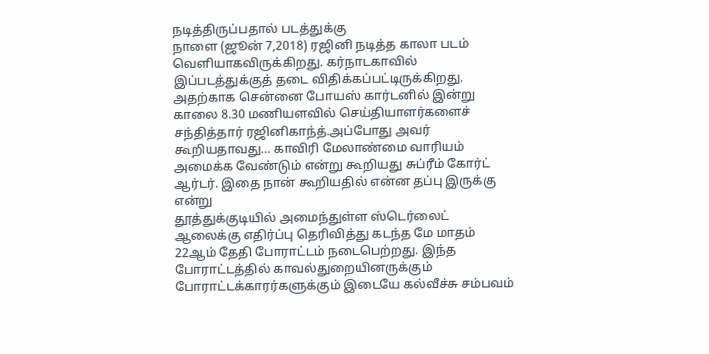நடித்திருப்பதால் படத்துக்கு
நாளை (ஜூன் 7,2018) ரஜினி நடித்த காலா படம் வெளியாகவிருக்கிறது. கர்நாடகாவில் இப்படத்துக்குத் தடை விதிக்கப்பட்டிருக்கிறது. அதற்காக சென்னை போயஸ் கார்டனில் இன்று காலை 8.30 மணியளவில் செய்தியாளர்களைச் சந்தித்தார் ரஜினிகாந்த்.அப்போது அவர் கூறியதாவது… காவிரி மேலாண்மை வாரியம் அமைக்க வேண்டும் என்று கூறியது சுப்ரீம் கோர்ட் ஆர்டர். இதை நான் கூறியதில் என்ன தப்பு இருக்கு என்று
தூத்துக்குடியில் அமைந்துள்ள ஸ்டெர்லைட் ஆலைக்கு எதிர்ப்பு தெரிவித்து கடந்த மே மாதம் 22ஆம் தேதி போராட்டம் நடைபெற்றது. இந்த போராட்டத்தில் காவல்துறையினருக்கும் போராட்டக்காரர்களுக்கும் இடையே கல்வீச்சு சம்பவம்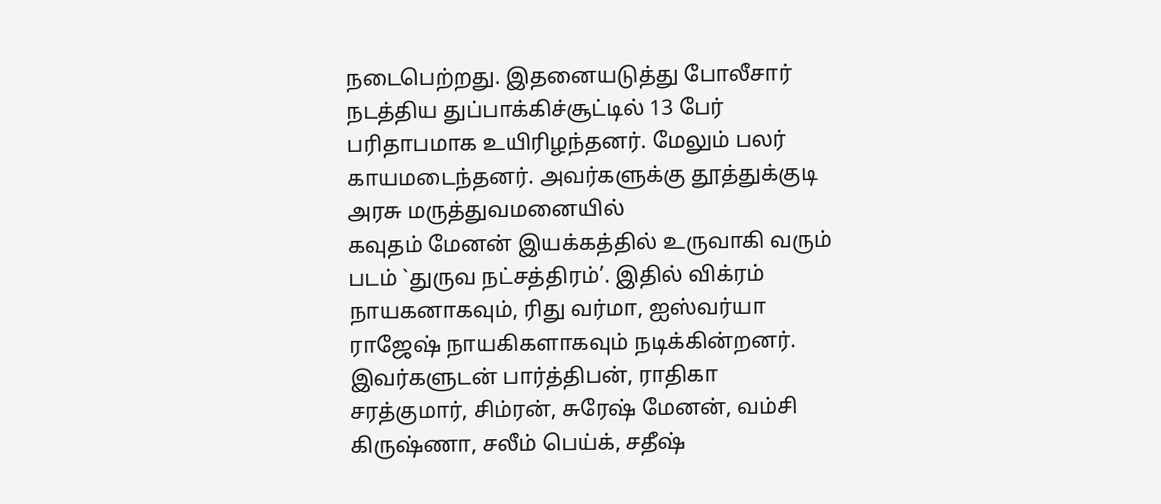நடைபெற்றது. இதனையடுத்து போலீசார் நடத்திய துப்பாக்கிச்சூட்டில் 13 பேர் பரிதாபமாக உயிரிழந்தனர். மேலும் பலர் காயமடைந்தனர். அவர்களுக்கு தூத்துக்குடி அரசு மருத்துவமனையில்
கவுதம் மேனன் இயக்கத்தில் உருவாகி வரும் படம் `துருவ நட்சத்திரம்’. இதில் விக்ரம் நாயகனாகவும், ரிது வர்மா, ஐஸ்வர்யா ராஜேஷ் நாயகிகளாகவும் நடிக்கின்றனர். இவர்களுடன் பார்த்திபன், ராதிகா சரத்குமார், சிம்ரன், சுரேஷ் மேனன், வம்சி கிருஷ்ணா, சலீம் பெய்க், சதீஷ்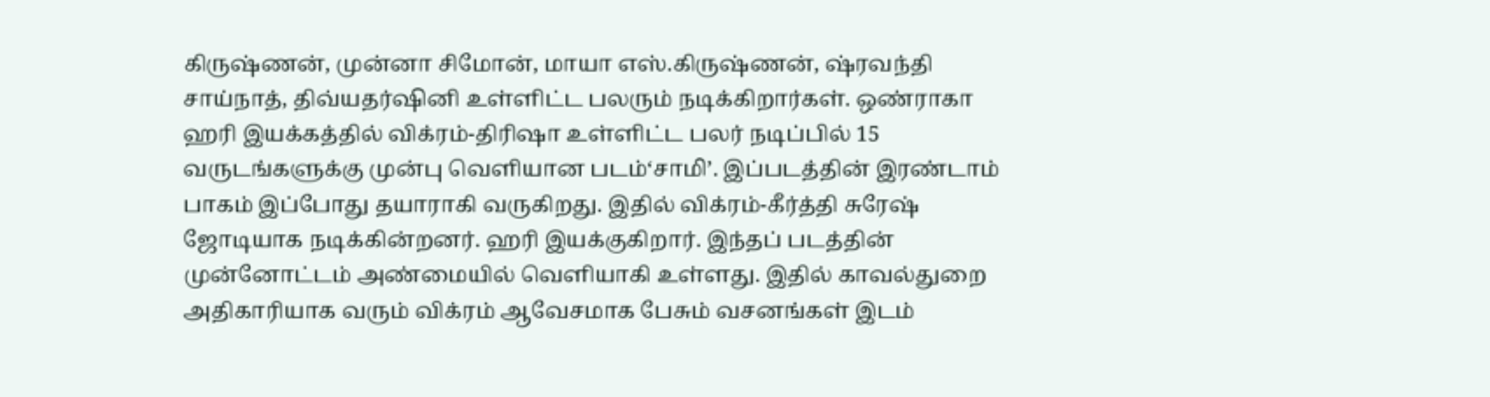கிருஷ்ணன், முன்னா சிமோன், மாயா எஸ்.கிருஷ்ணன், ஷ்ரவந்தி சாய்நாத், திவ்யதர்ஷினி உள்ளிட்ட பலரும் நடிக்கிறார்கள். ஒண்ராகா
ஹரி இயக்கத்தில் விக்ரம்-திரிஷா உள்ளிட்ட பலர் நடிப்பில் 15 வருடங்களுக்கு முன்பு வெளியான படம்‘சாமி’. இப்படத்தின் இரண்டாம் பாகம் இப்போது தயாராகி வருகிறது. இதில் விக்ரம்-கீர்த்தி சுரேஷ் ஜோடியாக நடிக்கின்றனர். ஹரி இயக்குகிறார். இந்தப் படத்தின் முன்னோட்டம் அண்மையில் வெளியாகி உள்ளது. இதில் காவல்துறை அதிகாரியாக வரும் விக்ரம் ஆவேசமாக பேசும் வசனங்கள் இடம்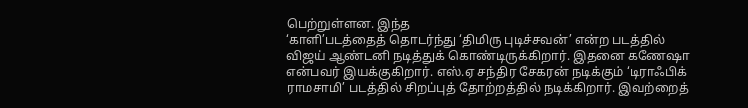பெற்றுள்ளன. இந்த
‘காளி’படத்தைத் தொடர்ந்து ‘திமிரு புடிச்சவன்’ என்ற படத்தில் விஜய் ஆண்டனி நடித்துக் கொண்டிருக்கிறார். இதனை கணேஷா என்பவர் இயக்குகிறார். எஸ்.ஏ சந்திர சேகரன் நடிக்கும் ‘டிராஃபிக் ராமசாமி’ படத்தில் சிறப்புத் தோற்றத்தில் நடிக்கிறார். இவற்றைத்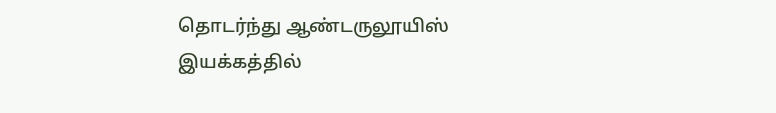தொடர்ந்து ஆண்டருலூயிஸ் இயக்கத்தில்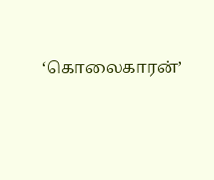‘கொலைகாரன்’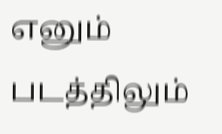எனும் படத்திலும்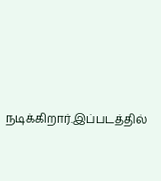நடிக்கிறார்.இப்படத்தில்